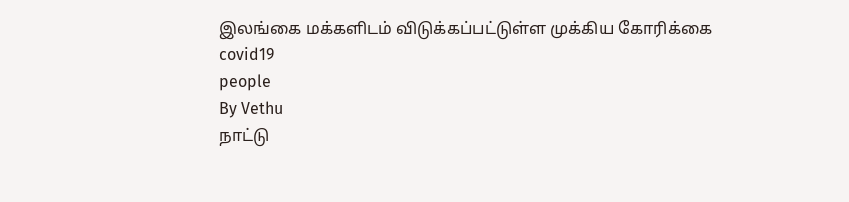இலங்கை மக்களிடம் விடுக்கப்பட்டுள்ள முக்கிய கோரிக்கை
covid19
people
By Vethu
நாட்டு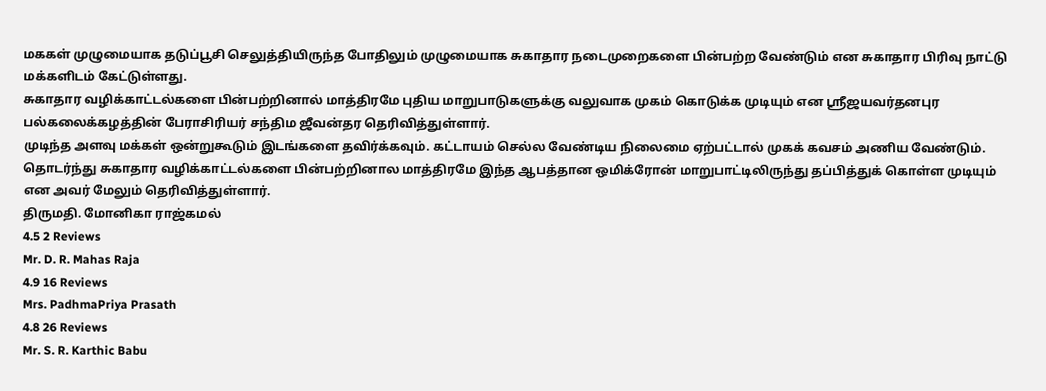மககள் முழுமையாக தடுப்பூசி செலுத்தியிருந்த போதிலும் முழுமையாக சுகாதார நடைமுறைகளை பின்பற்ற வேண்டும் என சுகாதார பிரிவு நாட்டு மக்களிடம் கேட்டுள்ளது.
சுகாதார வழிக்காட்டல்களை பின்பற்றினால் மாத்திரமே புதிய மாறுபாடுகளுக்கு வலுவாக முகம் கொடுக்க முடியும் என ஸ்ரீஜயவர்தனபுர பல்கலைக்கழத்தின் பேராசிரியர் சந்திம ஜீவன்தர தெரிவித்துள்ளார்.
முடிந்த அளவு மக்கள் ஒன்றுகூடும் இடங்களை தவிர்க்கவும். கட்டாயம் செல்ல வேண்டிய நிலைமை ஏற்பட்டால் முகக் கவசம் அணிய வேண்டும்.
தொடர்ந்து சுகாதார வழிக்காட்டல்களை பின்பற்றினால மாத்திரமே இந்த ஆபத்தான ஒமிக்ரோன் மாறுபாட்டிலிருந்து தப்பித்துக் கொள்ள முடியும் என அவர் மேலும் தெரிவித்துள்ளார்.
திருமதி. மோனிகா ராஜ்கமல்
4.5 2 Reviews
Mr. D. R. Mahas Raja
4.9 16 Reviews
Mrs. PadhmaPriya Prasath
4.8 26 Reviews
Mr. S. R. Karthic Babu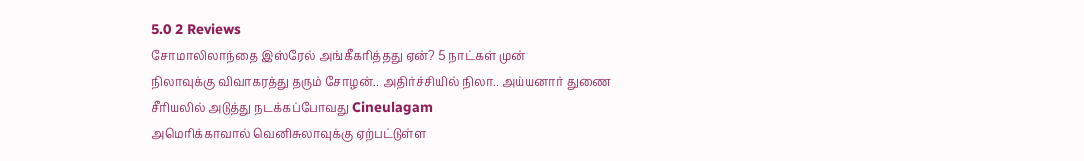5.0 2 Reviews
சோமாலிலாந்தை இஸ்ரேல் அங்கீகரித்தது ஏன்? 5 நாட்கள் முன்
நிலாவுக்கு விவாகரத்து தரும் சோழன்.. அதிர்ச்சியில் நிலா.. அய்யனார் துணை சீரியலில் அடுத்து நடக்கப்போவது Cineulagam
அமெரிக்காவால் வெனிசுலாவுக்கு ஏற்பட்டுள்ள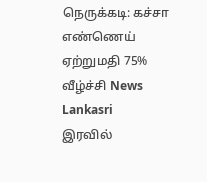நெருக்கடி: கச்சா எண்ணெய் ஏற்றுமதி 75% வீழ்ச்சி News Lankasri
இரவில்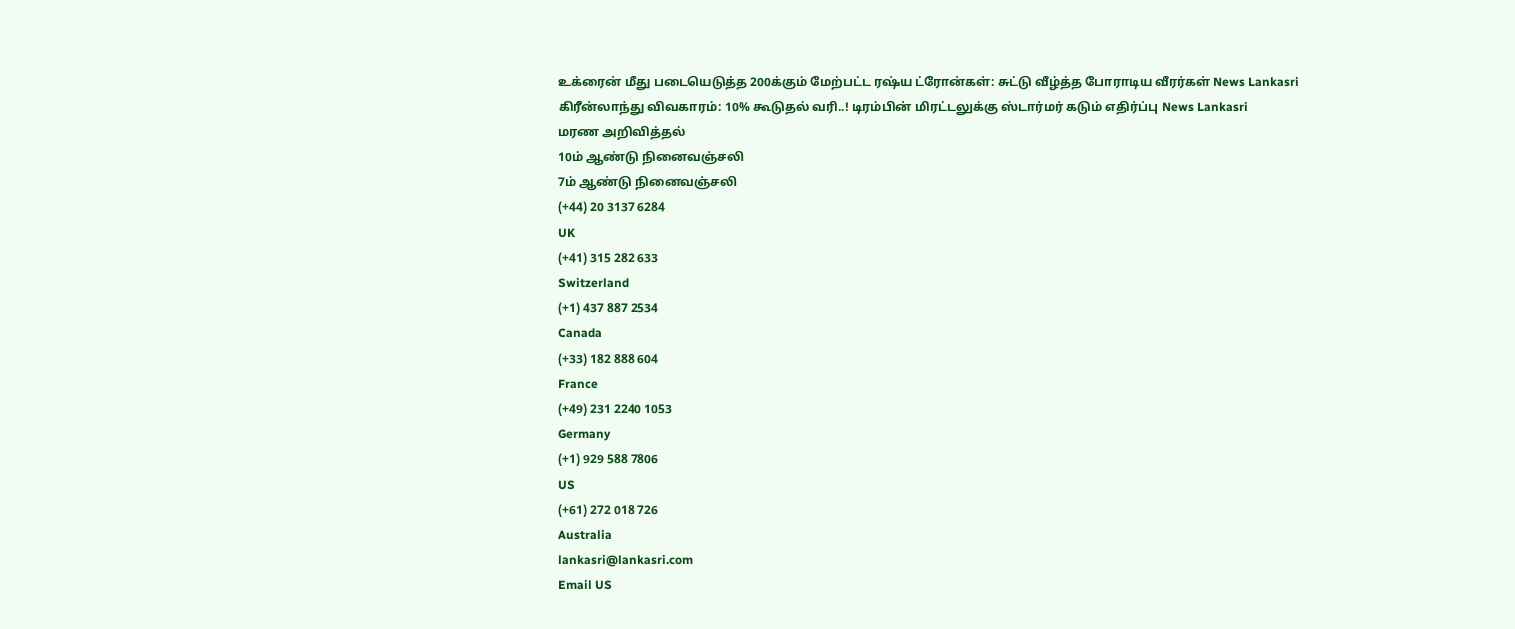உக்ரைன் மீது படையெடுத்த 200க்கும் மேற்பட்ட ரஷ்ய ட்ரோன்கள்: சுட்டு வீழ்த்த போராடிய வீரர்கள் News Lankasri
கிரீன்லாந்து விவகாரம்: 10% கூடுதல் வரி..! டிரம்பின் மிரட்டலுக்கு ஸ்டார்மர் கடும் எதிர்ப்பு News Lankasri
மரண அறிவித்தல்
10ம் ஆண்டு நினைவஞ்சலி
7ம் ஆண்டு நினைவஞ்சலி
(+44) 20 3137 6284
UK
(+41) 315 282 633
Switzerland
(+1) 437 887 2534
Canada
(+33) 182 888 604
France
(+49) 231 2240 1053
Germany
(+1) 929 588 7806
US
(+61) 272 018 726
Australia
lankasri@lankasri.com
Email US